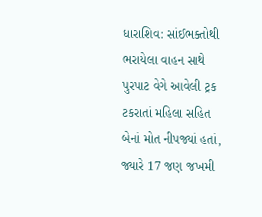ધારાશિવ: સાંઈભક્તોથી ભરાયેલા વાહન સાથે પુરપાટ વેગે આવેલી ટ્રક ટકરાતાં મહિલા સહિત બેનાં મોત નીપજ્યાં હતાં, જ્યારે 17 જણ જખમી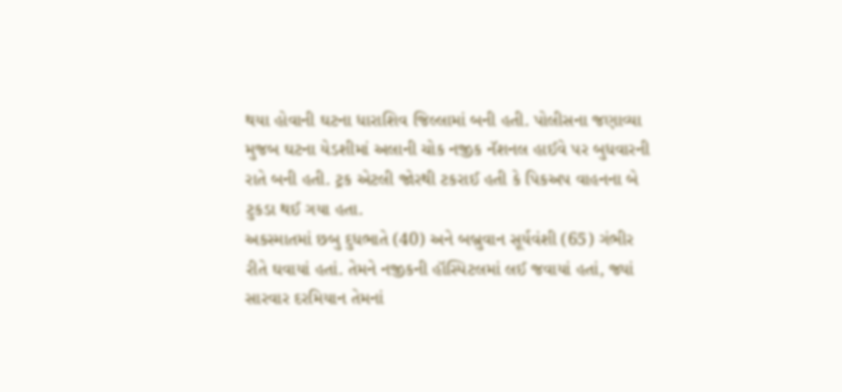થયા હોવાની ઘટના ધારાશિવ જિલ્લામાં બની હતી. પોલીસના જણાવ્યા મુજબ ઘટના યેડશીમાં અલાની ચોક નજીક નૅશનલ હાઈવે પર બુધવારની રાતે બની હતી. ટ્રક એટલી જોરથી ટકરાઈ હતી કે પિકઅપ વાહનના બે ટુકડા થઈ ગયા હતા.
અકસ્માતમાં છબુ દુધભાતે (40) અને બબ્રુવાન સૂર્યવંશી (65) ગંભીર રીતે ઘવાયાં હતાં. તેમને નજીકની હૉસ્પિટલમાં લઈ જવાયાં હતાં, જ્યાં સારવાર દરમિયાન તેમનાં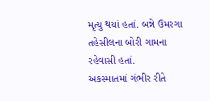મૃત્યુ થયાં હતાં. બન્ને ઉમરગા તહેસીલના બોરી ગામના રહેવાસી હતાં.
અકસ્માતમાં ગંભીર રીતે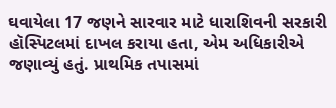ઘવાયેલા 17 જણને સારવાર માટે ધારાશિવની સરકારી હૉસ્પિટલમાં દાખલ કરાયા હતા, એમ અધિકારીએ જણાવ્યું હતું. પ્રાથમિક તપાસમાં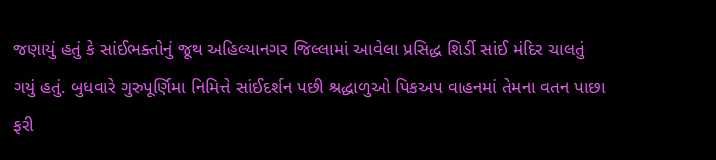જણાયું હતું કે સાંઈભક્તોનું જૂથ અહિલ્યાનગર જિલ્લામાં આવેલા પ્રસિદ્ધ શિર્ડી સાંઈ મંદિર ચાલતું ગયું હતું. બુધવારે ગુરુપૂર્ણિમા નિમિત્તે સાંઈદર્શન પછી શ્રદ્ધાળુઓ પિકઅપ વાહનમાં તેમના વતન પાછા ફરી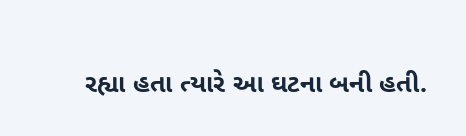રહ્યા હતા ત્યારે આ ઘટના બની હતી.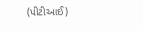(પીટીઆઈ)